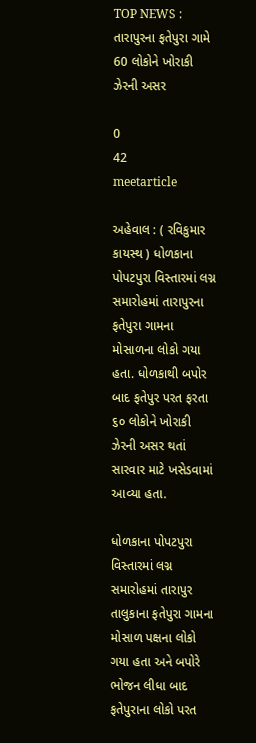TOP NEWS : તારાપુરના ફતેપુરા ગામે 60 લોકોને ખોરાકી ઝેરની અસર

0
42
meetarticle

અહેવાલ : ( રવિકુમાર કાયસ્થ ) ધોળકાના પોપટપુરા વિસ્તારમાં લગ્ન સમારોહમાં તારાપુરના ફતેપુરા ગામના મોસાળના લોકો ગયા હતા. ધોળકાથી બપોર બાદ ફતેપુર પરત ફરતા ૬૦ લોકોને ખોરાકી ઝેરની અસર થતાં સારવાર માટે ખસેડવામાં આવ્યા હતા.

ધોળકાના પોપટપુરા વિસ્તારમાં લગ્ન સમારોહમાં તારાપુર તાલુકાના ફતેપુરા ગામના મોસાળ પક્ષના લોકો ગયા હતા અને બપોરે ભોજન લીધા બાદ ફતેપુરાના લોકો પરત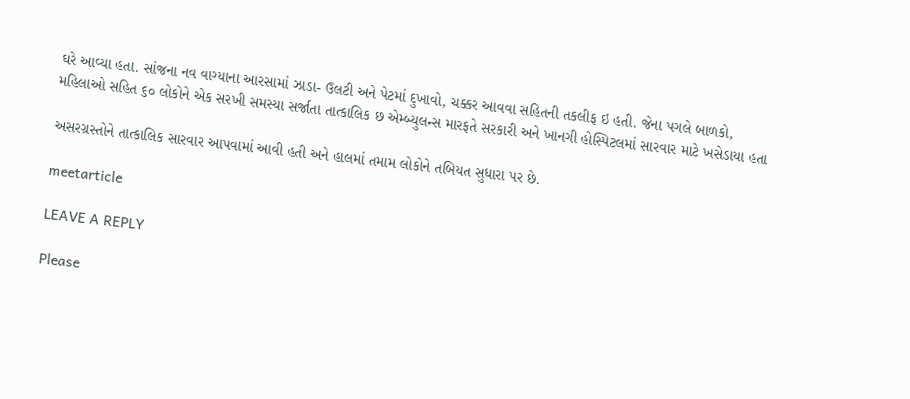ઘરે આવ્યા હતા. સાંજના નવ વાગ્યાના આરસામાં ઝાડા- ઉલટી અને પેટમાં દુખાવો, ચક્કર આવવા સહિતની તકલીફ ઇ હતી. જેના પગલે બાળકો, મહિલાઓ સહિત ૬૦ લોકોને એક સરખી સમસ્યા સર્જાતા તાત્કાલિક છ એમ્બ્યુલન્સ મારફતે સરકારી અને ખાનગી હોસ્પિટલમાં સારવાર માટે ખસેડાયા હતા

અસરગ્રસ્તોને તાત્કાલિક સારવાર આપવામાં આવી હતી અને હાલમાં તમામ લોકોને તબિયત સુધારા પર છે.

meetarticle

LEAVE A REPLY

Please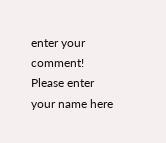enter your comment!
Please enter your name here